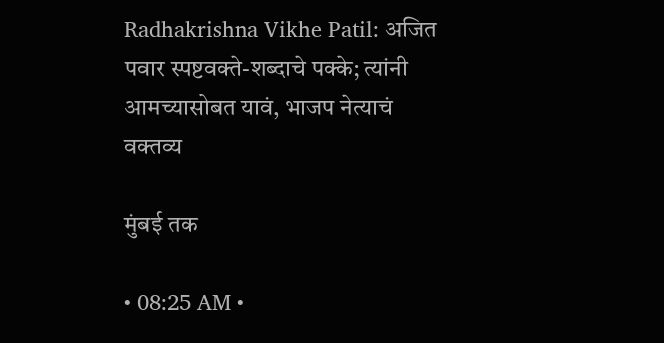Radhakrishna Vikhe Patil: अजित पवार स्पष्टवक्ते-शब्दाचे पक्के; त्यांनी आमच्यासोबत यावं, भाजप नेत्याचं वक्तव्य

मुंबई तक

• 08:25 AM •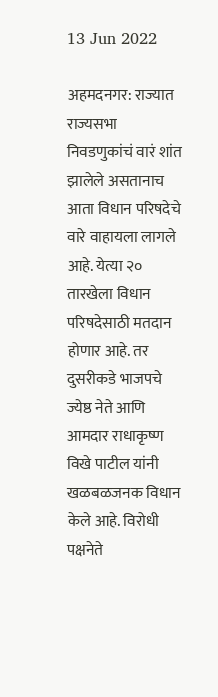13 Jun 2022

अहमदनगर: राज्यात राज्यसभा निवडणुकांचं वारं शांत झालेले असतानाच आता विधान परिषदेचे वारे वाहायला लागले आहे. येत्या २० तारखेला विधान परिषदेसाठी मतदान होणार आहे. तर दुसरीकडे भाजपचे ज्येष्ठ नेते आणि आमदार राधाकृष्ण विखे पाटील यांनी खळबळजनक विधान केले आहे. विरोधी पक्षनेते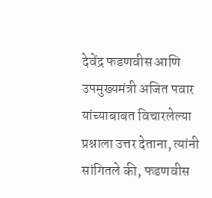देवेंद्र फडणवीस आणि उपमुख्यमंत्री अजित पवार यांच्याबाबत विचारलेल्या प्रश्नाला उत्तर देताना, त्यांनी सांगितले की, फडणवीस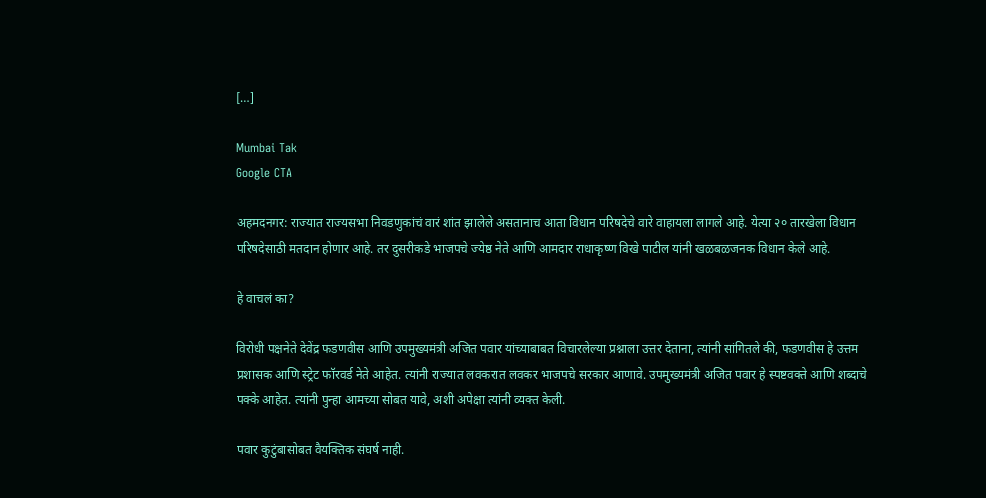[…]

Mumbai Tak
Google CTA

अहमदनगर: राज्यात राज्यसभा निवडणुकांचं वारं शांत झालेले असतानाच आता विधान परिषदेचे वारे वाहायला लागले आहे. येत्या २० तारखेला विधान परिषदेसाठी मतदान होणार आहे. तर दुसरीकडे भाजपचे ज्येष्ठ नेते आणि आमदार राधाकृष्ण विखे पाटील यांनी खळबळजनक विधान केले आहे.

हे वाचलं का?

विरोधी पक्षनेते देवेंद्र फडणवीस आणि उपमुख्यमंत्री अजित पवार यांच्याबाबत विचारलेल्या प्रश्नाला उत्तर देताना, त्यांनी सांगितले की, फडणवीस हे उत्तम प्रशासक आणि स्ट्रेट फॉरवर्ड नेते आहेत. त्यांनी राज्यात लवकरात लवकर भाजपचे सरकार आणावे. उपमुख्यमंत्री अजित पवार हे स्पष्टवक्ते आणि शब्दाचे पक्के आहेत. त्यांनी पुन्हा आमच्या सोबत यावे, अशी अपेक्षा त्यांनी व्यक्त केली.

पवार कुटुंबासोबत वैयक्तिक संघर्ष नाही.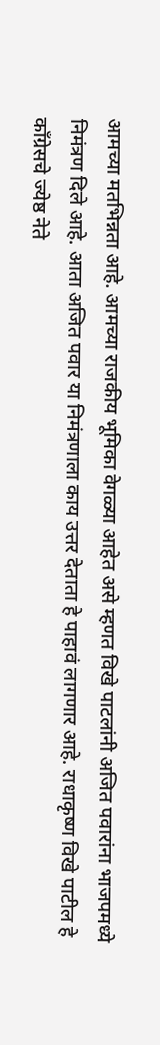आमच्या मतभिन्नता आहे. आमच्या राजकीय भूमिका वेगळ्या आहेत असे म्हणत विखे पाटलांनी अजित पवारांना भाजपमध्ये निमंत्रण दिले आहे. आता अजित पवार या निमंत्रणाला काय उत्तर देताता हे पाहावं लागणार आहे. राधाकृष्ण विखे पाटील हे काँग्रेसचे ज्येष्ठ नेते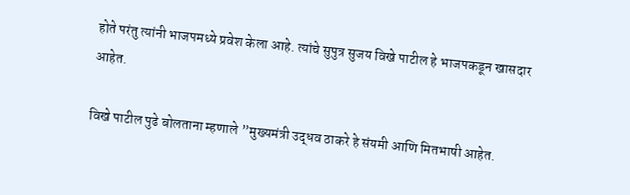होते परंतु त्यांनी भाजपमध्ये प्रवेश केला आहे. त्यांचे सुपुत्र सुजय विखे पाटील हे भाजपकडून खासदार आहेत.

विखे पाटील पुढे बोलताना म्हणाले ”मुख्यमंत्री उद्धव ठाकरे हे संयमी आणि मितभाषी आहेत.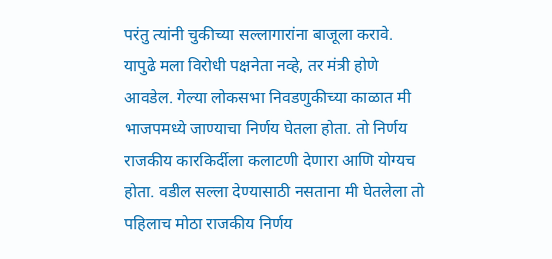परंतु त्यांनी चुकीच्या सल्लागारांना बाजूला करावे. यापुढे मला विरोधी पक्षनेता नव्हे, तर मंत्री होणे आवडेल. गेल्या लोकसभा निवडणुकीच्या काळात मी भाजपमध्ये जाण्याचा निर्णय घेतला होता. तो निर्णय राजकीय कारकिर्दीला कलाटणी देणारा आणि योग्यच होता. वडील सल्ला देण्यासाठी नसताना मी घेतलेला तो पहिलाच मोठा राजकीय निर्णय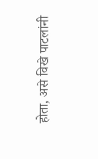होता, असे विखे पाटलांनी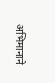अभिमानाने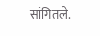सांगितले.